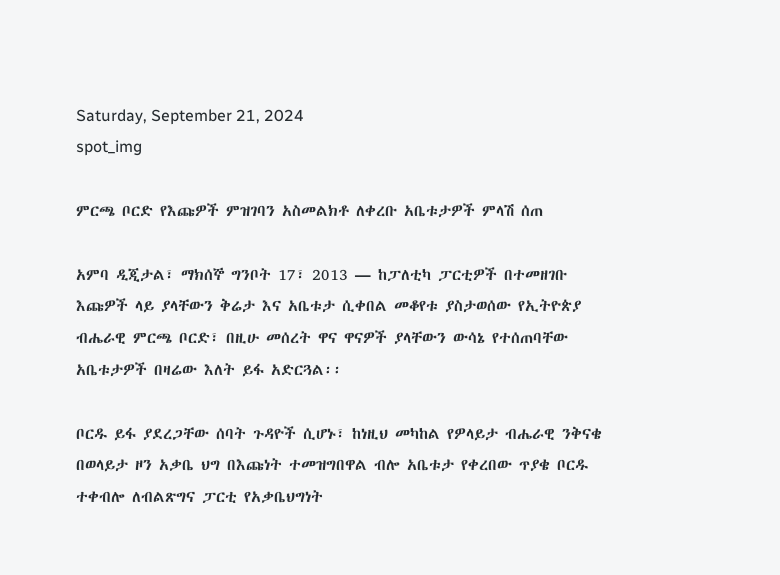Saturday, September 21, 2024
spot_img

ምርጫ ቦርድ የእጩዎች ምዝገባን አስመልክቶ ለቀረቡ አቤቱታዎች ምላሽ ሰጠ

አምባ ዲጂታል፣ ማክሰኞ ግንቦት 17፣ 2013 ― ከፓለቲካ ፓርቲዎች በተመዘገቡ እጩዎች ላይ ያላቸውን ቅሬታ እና አቤቱታ ሲቀበል መቆየቱ ያስታወሰው የኢትዮጵያ ብሔራዊ ምርጫ ቦርድ፣ በዚሁ መሰረት ዋና ዋናዎች ያላቸውን ውሳኔ የተሰጠባቸው አቤቱታዎች በዛሬው እለት ይፋ አድርጓል፡፡

ቦርዱ ይፋ ያደረጋቸው ሰባት ጉዳዮች ሲሆኑ፣ ከነዚህ መካከል የዎላይታ ብሔራዊ ንቅናቄ በወላይታ ዞን አቃቤ ህግ በእጩነት ተመዝግበዋል ብሎ አቤቱታ የቀረበው ጥያቄ ቦርዱ ተቀብሎ ለብልጽግና ፓርቲ የአቃቤህግነት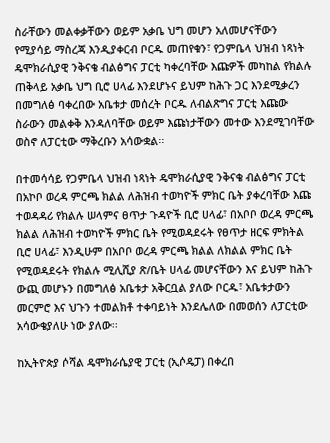ስራቸውን መልቀቃቸውን ወይም አቃቤ ህግ መሆን አለመሆናቸውን የሚያሳይ ማስረጃ እንዲያቀርብ ቦርዱ መጠየቁን፣ የጋምቤላ ህዝብ ነጻነት ዴሞክራሲያዊ ንቅናቄ ብልፅግና ፓርቲ ካቀረባቸው እጩዎች መካከል የክልሉ ጠቅላይ አቃቤ ህግ ቢሮ ሀላፊ እንደሆኑና ይህም ከሕጉ ጋር እንደሚቃረን በመግለፅ ባቀረበው አቤቱታ መሰረት ቦርዱ ለብልጽግና ፓርቲ እጩው ስራውን መልቀቅ እንዳለባቸው ወይም እጩነታቸውን መተው እንደሚገባቸው ወስኖ ለፓርቲው ማቅረቡን አሳውቋል፡፡

በተመሳሳይ የጋምቤላ ህዝብ ነጻነት ዴሞክራሲያዊ ንቅናቄ ብልፅግና ፓርቲ በአኮቦ ወረዳ ምርጫ ክልል ለሕዝብ ተወካዮች ምክር ቤት ያቀረባቸው እጩ ተወዳዳሪ የክልሉ ሠላምና ፀጥታ ጉዳዮች ቢሮ ሀላፊ፣ በአቦቦ ወረዳ ምርጫ ክልል ለሕዝብ ተወካዮች ምክር ቤት የሚወዳደሩት የፀጥታ ዘርፍ ምክትል ቢሮ ሀላፊ፣ እንዲሁም በአቦቦ ወረዳ ምርጫ ክልል ለክልል ምክር ቤት የሚወዳደሩት የክልሉ ሚሊሺያ ጽ/ቤት ሀላፊ መሆናቸውን እና ይህም ከሕጉ ውጪ መሆኑን በመግለፅ አቤቱታ አቅርቧል ያለው ቦርዱ፣ አቤቱታውን መርምሮ እና ህጉን ተመልክቶ ተቀባይነት እንደሌለው በመወሰን ለፓርቲው አሳውቄያለሁ ነው ያለው፡፡

ከኢትዮጵያ ሶሻል ዴሞክራሴያዊ ፓርቲ (ኢሶዴፓ) በቀረበ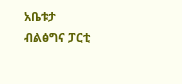አቤቱታ ብልፅግና ፓርቲ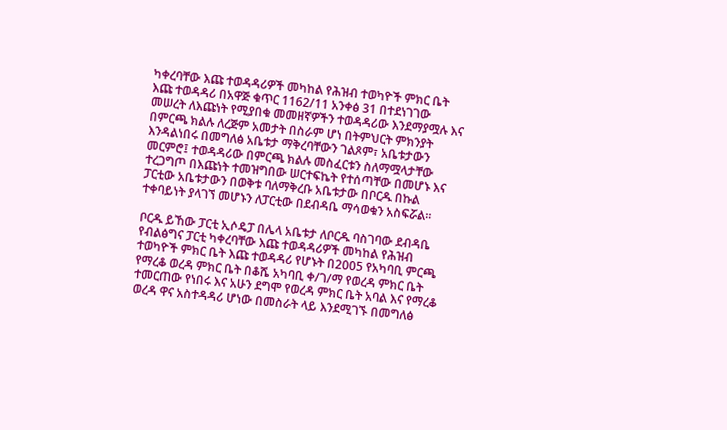ካቀረባቸው እጩ ተወዳዳሪዎች መካከል የሕዝብ ተወካዮች ምክር ቤት እጩ ተወዳዳሪ በአዋጅ ቁጥር 1162/11 አንቀፅ 31 በተደነገገው መሠረት ለእጩነት የሚያበቁ መመዘኛዎችን ተወዳዳሪው እንደማያሟሉ እና በምርጫ ክልሉ ለረጅም አመታት በስራም ሆነ በትምህርት ምክንያት እንዳልነበሩ በመግለፅ አቤቱታ ማቅረባቸውን ገልጾም፣ አቤቱታውን መርምሮ፤ ተወዳዳሪው በምርጫ ክልሉ መስፈርቱን ስለማሟላታቸው ተረጋግጦ በእጩነት ተመዝግበው ሠርተፍኬት የተሰጣቸው በመሆኑ እና ፓርቲው አቤቱታውን በወቅቱ ባለማቅረቡ አቤቱታው በቦርዱ በኩል ተቀባይነት ያላገኘ መሆኑን ለፓርቲው በደብዳቤ ማሳወቁን አስፍሯል።

ቦርዱ ይኸው ፓርቲ ኢሶዴፓ በሌላ አቤቱታ ለቦርዱ ባስገባው ደብዳቤ የብልፅግና ፓርቲ ካቀረባቸው እጩ ተወዳዳሪዎች መካከል የሕዝብ ተወካዮች ምክር ቤት እጩ ተወዳዳሪ የሆኑት በ2005 የአካባቢ ምርጫ የማረቆ ወረዳ ምክር ቤት በቆሼ አካባቢ ቀ/ገ/ማ የወረዳ ምክር ቤት ተመርጠው የነበሩ እና አሁን ደግሞ የወረዳ ምክር ቤት አባል እና የማረቆ ወረዳ ዋና አስተዳዳሪ ሆነው በመስራት ላይ እንደሚገኙ በመግለፅ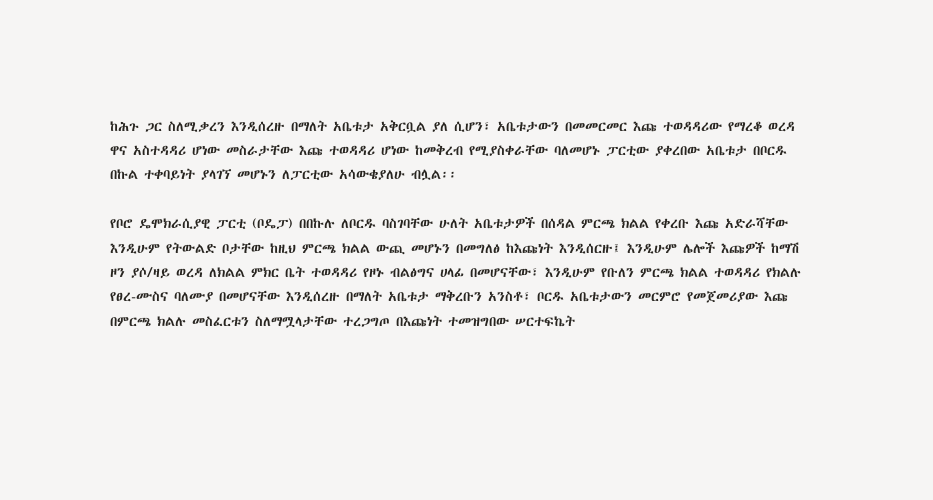ከሕጉ ጋር ስለሚቃረን እንዲሰረዙ በማለት አቤቱታ አቅርቧል ያለ ሲሆን፣ አቤቱታውን በመመርመር እጩ ተወዳዳሪው የማረቆ ወረዳ ዋና አስተዳዳሪ ሆነው መስራታቸው እጩ ተወዳዳሪ ሆነው ከመቅረብ የሚያስቀራቸው ባለመሆኑ ፓርቲው ያቀረበው አቤቱታ በቦርዱ በኩል ተቀባይነት ያላገኘ መሆኑን ለፓርቲው አሳውቄያለሁ ብሏል፡፡

የቦሮ ዴሞክራሲያዊ ፓርቲ (ቦዴፓ) በበኩሉ ለቦርዱ ባስገባቸው ሁለት አቤቱታዎች በሰዳል ምርጫ ክልል የቀረቡ እጩ አድራሻቸው እንዲሁም የትውልድ ቦታቸው ከዚህ ምርጫ ክልል ውጪ መሆኑን በመግለፅ ከእጩነት እንዲሰርዙ፤ እንዲሁም ሌሎች እጩዎች ከማሽ ዞን ያሶ/ዛይ ወረዳ ለክልል ምክር ቤት ተወዳዳሪ የዞኑ ብልፅግና ሀላፊ በመሆናቸው፣ እንዲሁም የቡለን ምርጫ ክልል ተወዳዳሪ የክልሉ የፀረ-ሙስና ባለሙያ በመሆናቸው እንዲሰረዙ በማለት አቤቱታ ማቅረቡን አንስቶ፣ ቦርዱ አቤቱታውን መርምሮ የመጀመሪያው እጩ በምርጫ ክልሉ መስፈርቱን ስለማሟላታቸው ተረጋግጦ በእጩነት ተመዝግበው ሠርተፍኬት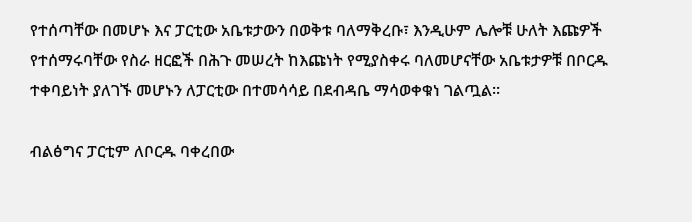የተሰጣቸው በመሆኑ እና ፓርቲው አቤቱታውን በወቅቱ ባለማቅረቡ፣ እንዲሁም ሌሎቹ ሁለት እጩዎች የተሰማሩባቸው የስራ ዘርፎች በሕጉ መሠረት ከእጩነት የሚያስቀሩ ባለመሆናቸው አቤቱታዎቹ በቦርዱ ተቀባይነት ያለገኙ መሆኑን ለፓርቲው በተመሳሳይ በደብዳቤ ማሳወቀቁነ ገልጧል፡፡

ብልፅግና ፓርቲም ለቦርዱ ባቀረበው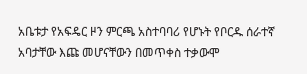አቤቱታ የአፍዴር ዞን ምርጫ አስተባባሪ የሆኑት የቦርዱ ሰራተኛ አባታቸው እጩ መሆናቸውን በመጥቀስ ተቃውሞ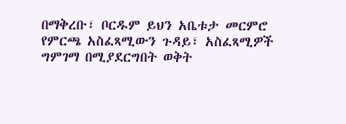በማቅረቡ፣ ቦርዱም ይህን አቤቱታ መርምሮ የምርጫ አስፈጻሚውን ጉዳይ፣ አስፈጻሚዎች ግምገማ በሚያደርግበት ወቅት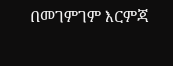በመገምገም እርምጃ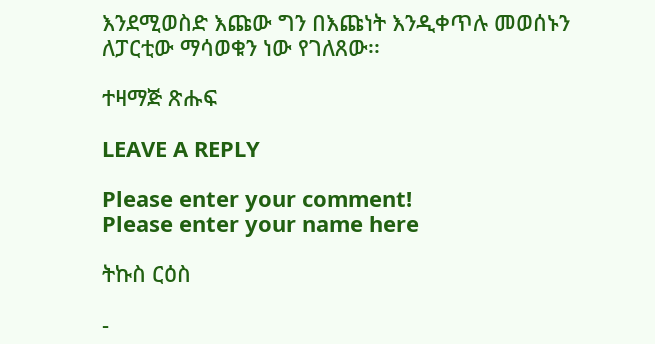እንደሚወስድ እጩው ግን በእጩነት እንዲቀጥሉ መወሰኑን ለፓርቲው ማሳወቁን ነው የገለጸው፡፡

ተዛማጅ ጽሑፍ

LEAVE A REPLY

Please enter your comment!
Please enter your name here

ትኩስ ርዕስ

-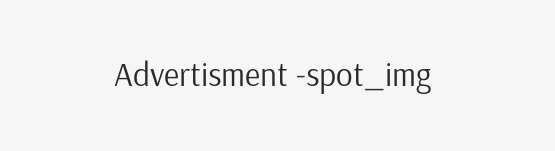Advertisment -spot_img